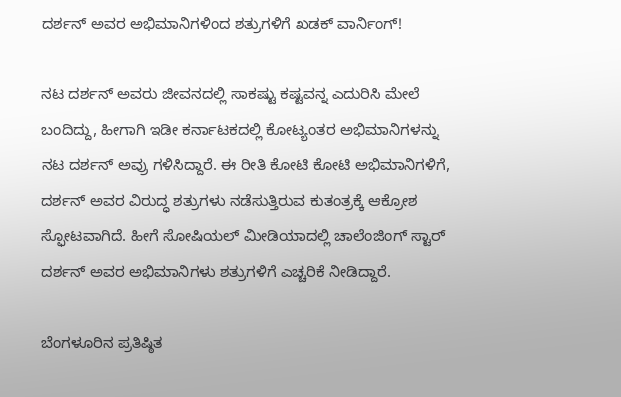ದರ್ಶನ್‌ ಅವರ ಅಭಿಮಾನಿಗಳಿಂದ ಶತ್ರುಗಳಿಗೆ ಖಡಕ್ ವಾರ್ನಿಂಗ್!

ನಟ ದರ್ಶನ್ ಅವರು ಜೀವನದಲ್ಲಿ ಸಾಕಷ್ಟು ಕಷ್ಟವನ್ನ ಎದುರಿಸಿ ಮೇಲೆ ಬಂದಿದ್ದು, ಹೀಗಾಗಿ ಇಡೀ ಕರ್ನಾಟಕದಲ್ಲಿ ಕೋಟ್ಯಂತರ ಅಭಿಮಾನಿಗಳನ್ನು ನಟ ದರ್ಶನ್ ಅವ್ರು ಗಳಿಸಿದ್ದಾರೆ. ಈ ರೀತಿ ಕೋಟಿ ಕೋಟಿ ಅಭಿಮಾನಿಗಳಿಗೆ, ದರ್ಶನ್ ಅವರ ವಿರುದ್ಧ ಶತ್ರುಗಳು ನಡೆಸುತ್ತಿರುವ ಕುತಂತ್ರಕ್ಕೆ ಆಕ್ರೋಶ ಸ್ಫೋಟವಾಗಿದೆ. ಹೀಗೆ ಸೋಷಿಯಲ್ ಮೀಡಿಯಾದಲ್ಲಿ ಚಾಲೆಂಜಿಂಗ್ ಸ್ಟಾರ್ ದರ್ಶನ್ ಅವರ ಅಭಿಮಾನಿಗಳು ಶತ್ರುಗಳಿಗೆ ಎಚ್ಚರಿಕೆ ನೀಡಿದ್ದಾರೆ.

ಬೆಂಗಳೂರಿನ ಪ್ರತಿಷ್ಠಿತ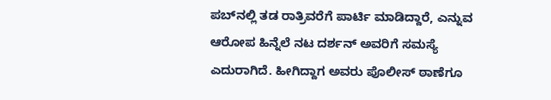ಪಬ್‌‍ನಲ್ಲಿ ತಡ ರಾತ್ರಿವರೆಗೆ ಪಾರ್ಟಿ ಮಾಡಿದ್ದಾರೆ, ಎನ್ನುವ ಆರೋಪ ಹಿನ್ನೆಲೆ ನಟ ದರ್ಶನ್ ಅವರಿಗೆ ಸಮಸ್ಯೆ ಎದುರಾಗಿದೆ. ಹೀಗಿದ್ದಾಗ ಅವರು ಪೊಲೀಸ್ ಠಾಣೆಗೂ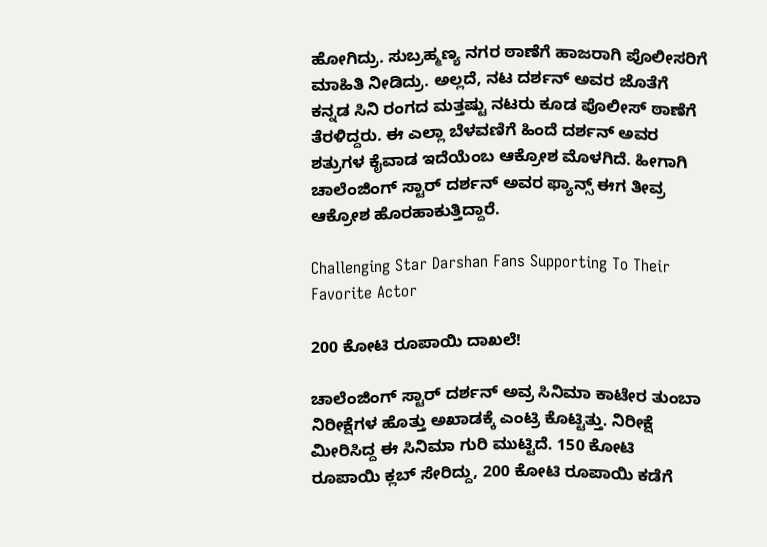ಹೋಗಿದ್ರು. ಸುಬ್ರಹ್ಮಣ್ಯ ನಗರ ಠಾಣೆಗೆ ಹಾಜರಾಗಿ ಪೊಲೀಸರಿಗೆ ಮಾಹಿತಿ ನೀಡಿದ್ರು. ಅಲ್ಲದೆ, ನಟ ದರ್ಶನ್ ಅವರ ಜೊತೆಗೆ ಕನ್ನಡ ಸಿನಿ ರಂಗದ ಮತ್ತಷ್ಟು ನಟರು ಕೂಡ ಪೊಲೀಸ್ ಠಾಣೆಗೆ ತೆರಳಿದ್ದರು. ಈ ಎಲ್ಲಾ ಬೆಳವಣಿಗೆ ಹಿಂದೆ ದರ್ಶನ್ ಅವರ ಶತ್ರುಗಳ ಕೈವಾಡ ಇದೆಯೆಂಬ ಆಕ್ರೋಶ ಮೊಳಗಿದೆ. ಹೀಗಾಗಿ ಚಾಲೆಂಜಿಂಗ್ ಸ್ಟಾರ್ ದರ್ಶನ್ ಅವರ ಫ್ಯಾನ್ಸ್ ಈಗ ತೀವ್ರ ಆಕ್ರೋಶ ಹೊರಹಾಕುತ್ತಿದ್ದಾರೆ.

Challenging Star Darshan Fans Supporting To Their Favorite Actor

200 ಕೋಟಿ ರೂಪಾಯಿ ದಾಖಲೆ!

ಚಾಲೆಂಜಿಂಗ್ ಸ್ಟಾರ್ ದರ್ಶನ್ ಅವ್ರ ಸಿನಿಮಾ ಕಾಟೇರ ತುಂಬಾ ನಿರೀಕ್ಷೆಗಳ ಹೊತ್ತು ಅಖಾಡಕ್ಕೆ ಎಂಟ್ರಿ ಕೊಟ್ಟಿತ್ತು. ನಿರೀಕ್ಷೆ ಮೀರಿಸಿದ್ದ ಈ ಸಿನಿಮಾ ಗುರಿ ಮುಟ್ಟಿದೆ. 150 ಕೋಟಿ ರೂಪಾಯಿ ಕ್ಲಬ್ ಸೇರಿದ್ದು, 200 ಕೋಟಿ ರೂಪಾಯಿ ಕಡೆಗೆ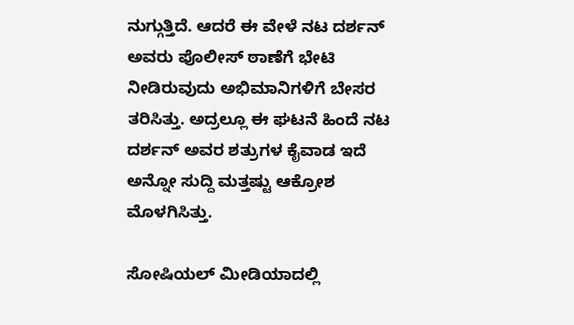ನುಗ್ಗುತ್ತಿದೆ. ಆದರೆ ಈ ವೇಳೆ ನಟ ದರ್ಶನ್ ಅವರು ಪೊಲೀಸ್ ಠಾಣೆಗೆ ಭೇಟಿ ನೀಡಿರುವುದು ಅಭಿಮಾನಿಗಳಿಗೆ ಬೇಸರ ತರಿಸಿತ್ತು. ಅದ್ರಲ್ಲೂ ಈ ಘಟನೆ ಹಿಂದೆ ನಟ ದರ್ಶನ್ ಅವರ ಶತ್ರುಗಳ ಕೈವಾಡ ಇದೆ ಅನ್ನೋ ಸುದ್ದಿ ಮತ್ತಷ್ಟು ಆಕ್ರೋಶ ಮೊಳಗಿಸಿತ್ತು.

ಸೋಷಿಯಲ್ ಮೀಡಿಯಾದಲ್ಲಿ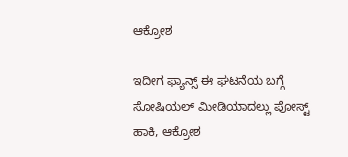ಆಕ್ರೋಶ

ಇದೀಗ ಫ್ಯಾನ್ಸ್ ಈ ಘಟನೆಯ ಬಗ್ಗೆ ಸೋಷಿಯಲ್ ಮೀಡಿಯಾದಲ್ಲು ಪೋಸ್ಟ್ ಹಾಕಿ, ಆಕ್ರೋಶ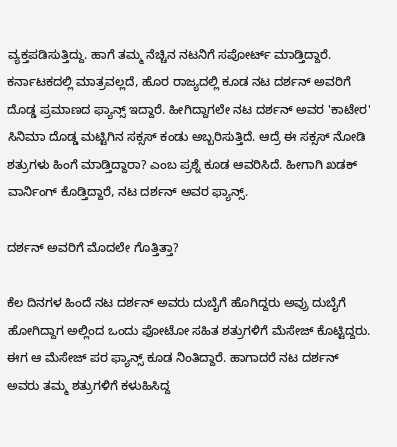ವ್ಯಕ್ತಪಡಿಸುತ್ತಿದ್ದು. ಹಾಗೆ ತಮ್ಮ ನೆಚ್ಚಿನ ನಟನಿಗೆ ಸಪೋರ್ಟ್ ಮಾಡ್ತಿದ್ದಾರೆ. ಕರ್ನಾಟಕದಲ್ಲಿ ಮಾತ್ರವಲ್ಲದೆ, ಹೊರ ರಾಜ್ಯದಲ್ಲಿ ಕೂಡ ನಟ ದರ್ಶನ್ ಅವರಿಗೆ ದೊಡ್ಡ ಪ್ರಮಾಣದ ಫ್ಯಾನ್ಸ್ ಇದ್ದಾರೆ. ಹೀಗಿದ್ದಾಗಲೇ ನಟ ದರ್ಶನ್ ಅವರ 'ಕಾಟೇರ' ಸಿನಿಮಾ ದೊಡ್ಡ ಮಟ್ಟಿಗಿನ ಸಕ್ಸಸ್ ಕಂಡು ಅಬ್ಬರಿಸುತ್ತಿದೆ. ಆದ್ರೆ ಈ ಸಕ್ಸಸ್ ನೋಡಿ ಶತ್ರುಗಳು ಹಿಂಗೆ ಮಾಡ್ತಿದ್ದಾರಾ? ಎಂಬ ಪ್ರಶ್ನೆ ಕೂಡ ಆವರಿಸಿದೆ. ಹೀಗಾಗಿ ಖಡಕ್ ವಾರ್ನಿಂಗ್ ಕೊಡ್ತಿದ್ದಾರೆ, ನಟ ದರ್ಶನ್ ಅವರ ಫ್ಯಾನ್ಸ್.

ದರ್ಶನ್ ಅವರಿಗೆ ಮೊದಲೇ ಗೊತ್ತಿತ್ತಾ?

ಕೆಲ ದಿನಗಳ ಹಿಂದೆ ನಟ ದರ್ಶನ್ ಅವರು ದುಬೈಗೆ ಹೊಗಿದ್ದರು ಅವ್ರು ದುಬೈಗೆ ಹೋಗಿದ್ದಾಗ ಅಲ್ಲಿಂದ ಒಂದು ಫೋಟೋ ಸಹಿತ ಶತ್ರುಗಳಿಗೆ ಮೆಸೇಜ್ ಕೊಟ್ಟಿದ್ದರು. ಈಗ ಆ ಮೆಸೇಜ್ ಪರ ಫ್ಯಾನ್ಸ್ ಕೂಡ ನಿಂತಿದ್ದಾರೆ. ಹಾಗಾದರೆ ನಟ ದರ್ಶನ್ ಅವರು ತಮ್ಮ ಶತ್ರುಗಳಿಗೆ ಕಳುಹಿಸಿದ್ದ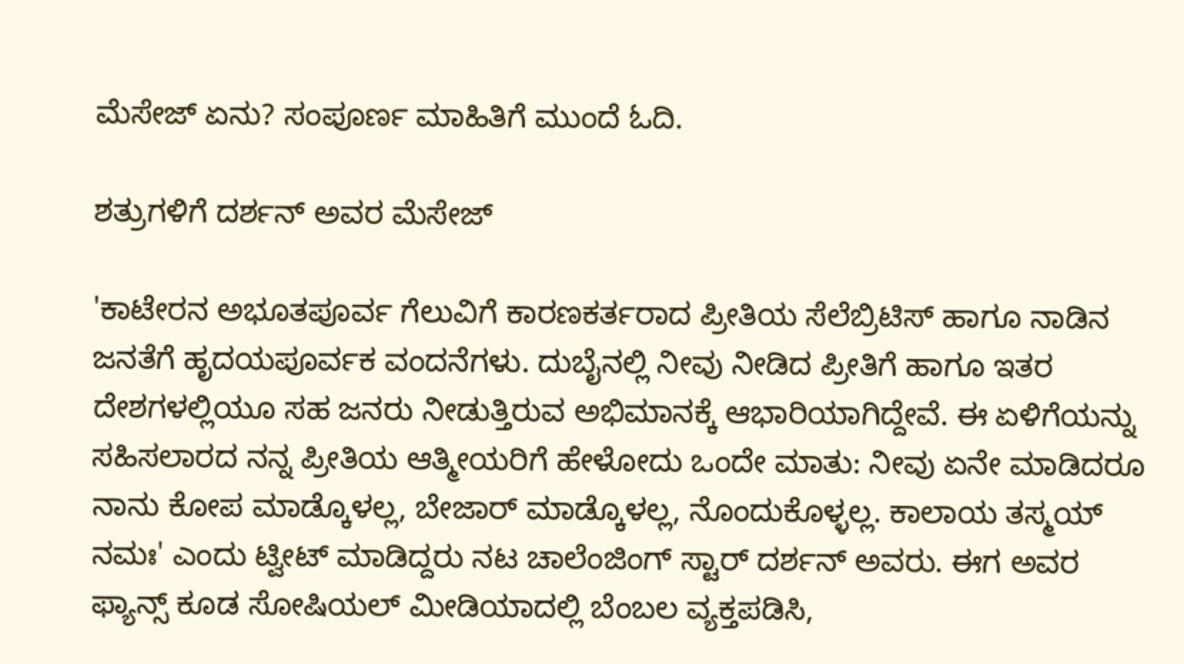ಮೆಸೇಜ್ ಏನು? ಸಂಪೂರ್ಣ ಮಾಹಿತಿಗೆ ಮುಂದೆ ಓದಿ.

ಶತ್ರುಗಳಿಗೆ ದರ್ಶನ್ ಅವರ ಮೆಸೇಜ್

'ಕಾಟೇರನ ಅಭೂತಪೂರ್ವ ಗೆಲುವಿಗೆ ಕಾರಣಕರ್ತರಾದ ಪ್ರೀತಿಯ ಸೆಲೆಬ್ರಿಟಿಸ್ ಹಾಗೂ ನಾಡಿನ ಜನತೆಗೆ ಹೃದಯಪೂರ್ವಕ ವಂದನೆಗಳು. ದುಬೈನಲ್ಲಿ ನೀವು ನೀಡಿದ ಪ್ರೀತಿಗೆ ಹಾಗೂ ಇತರ ದೇಶಗಳಲ್ಲಿಯೂ ಸಹ ಜನರು ನೀಡುತ್ತಿರುವ ಅಭಿಮಾನಕ್ಕೆ ಆಭಾರಿಯಾಗಿದ್ದೇವೆ. ಈ ಏಳಿಗೆಯನ್ನು ಸಹಿಸಲಾರದ ನನ್ನ ಪ್ರೀತಿಯ ಆತ್ಮೀಯರಿಗೆ ಹೇಳೋದು ಒಂದೇ ಮಾತು: ನೀವು ಏನೇ ಮಾಡಿದರೂ ನಾನು ಕೋಪ ಮಾಡ್ಕೊಳಲ್ಲ, ಬೇಜಾರ್ ಮಾಡ್ಕೊಳಲ್ಲ, ನೊಂದುಕೊಳ್ಳಲ್ಲ. ಕಾಲಾಯ ತಸ್ಮಯ್ ನಮಃ' ಎಂದು ಟ್ವೀಟ್ ಮಾಡಿದ್ದರು ನಟ ಚಾಲೆಂಜಿಂಗ್ ಸ್ಟಾರ್ ದರ್ಶನ್ ಅವರು. ಈಗ ಅವರ ಫ್ಯಾನ್ಸ್ ಕೂಡ ಸೋಷಿಯಲ್ ಮೀಡಿಯಾದಲ್ಲಿ ಬೆಂಬಲ ವ್ಯಕ್ತಪಡಿಸಿ,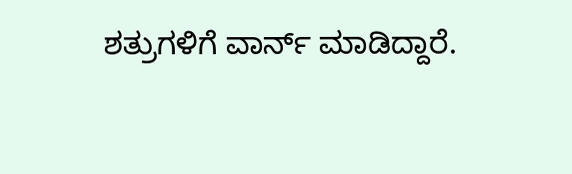ಶತ್ರುಗಳಿಗೆ ವಾರ್ನ್ ಮಾಡಿದ್ದಾರೆ.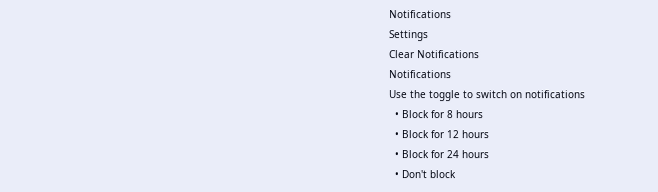Notifications
Settings
Clear Notifications
Notifications
Use the toggle to switch on notifications
  • Block for 8 hours
  • Block for 12 hours
  • Block for 24 hours
  • Don't block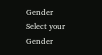Gender
Select your Gender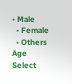• Male
  • Female
  • Others
Age
Select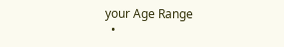your Age Range
  •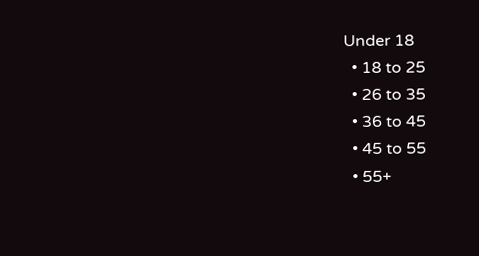Under 18
  • 18 to 25
  • 26 to 35
  • 36 to 45
  • 45 to 55
  • 55+